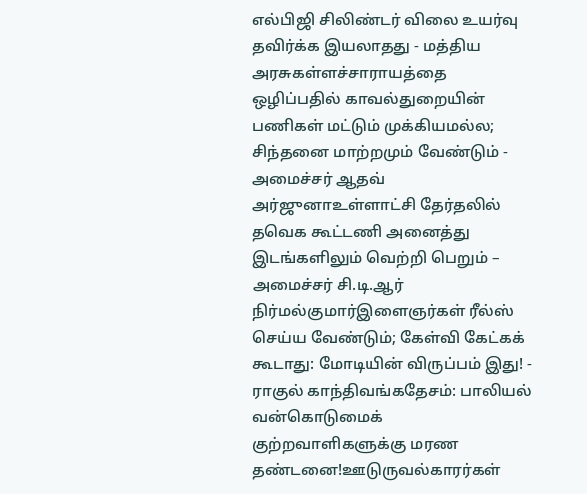எல்பிஜி சிலிண்டர் விலை உயர்வு தவிர்க்க இயலாதது - மத்திய அரசுகள்ளச்சாராயத்தை ஒழிப்பதில் காவல்துறையின் பணிகள் மட்டும் முக்கியமல்ல; சிந்தனை மாற்றமும் வேண்டும் - அமைச்சர் ஆதவ் அர்ஜுனாஉள்ளாட்சி தேர்தலில் தவெக கூட்டணி அனைத்து இடங்களிலும் வெற்றி பெறும் – அமைச்சர் சி.டி.ஆர் நிர்மல்குமார்இளைஞர்கள் ரீல்ஸ் செய்ய வேண்டும்; கேள்வி கேட்கக் கூடாது: மோடியின் விருப்பம் இது! - ராகுல் காந்திவங்கதேசம்: பாலியல் வன்கொடுமைக் குற்றவாளிகளுக்கு மரண தண்டனை!ஊடுருவல்காரர்கள்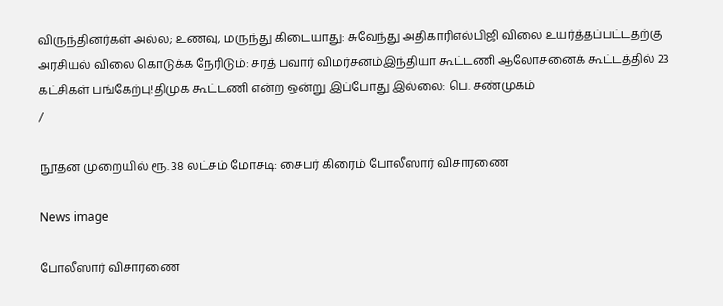விருந்தினர்கள் அல்ல; உணவு, மருந்து கிடையாது: சுவேந்து அதிகாரிஎல்பிஜி விலை உயர்த்தப்பட்டதற்கு அரசியல் விலை கொடுக்க நேரிடும்: சரத் பவார் விமர்சனம்இந்தியா கூட்டணி ஆலோசனைக் கூட்டத்தில் 23 கட்சிகள் பங்கேற்பு!திமுக கூட்டணி என்ற ஒன்று இப்போது இல்லை: பெ. சண்முகம்
/

நூதன முறையில் ரூ. 38 லட்சம் மோசடி: சைபர் கிரைம் போலீஸார் விசாரணை

News image

போலீஸார் விசாரணை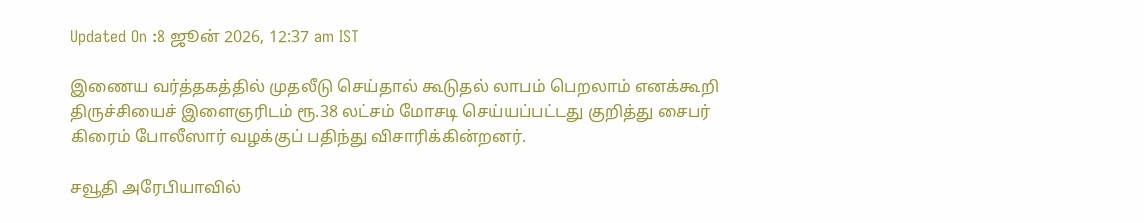Updated On :8 ஜூன் 2026, 12:37 am IST

இணைய வர்த்தகத்தில் முதலீடு செய்தால் கூடுதல் லாபம் பெறலாம் எனக்கூறி திருச்சியைச் இளைஞரிடம் ரூ.38 லட்சம் மோசடி செய்யப்பட்டது குறித்து சைபர் கிரைம் போலீஸார் வழக்குப் பதிந்து விசாரிக்கின்றனர்.

சவூதி அரேபியாவில்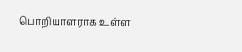பொறியாளராக உள்ள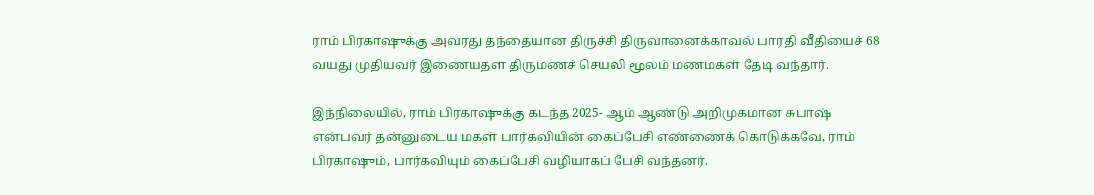ராம் பிரகாஷுக்கு அவரது தந்தையான திருச்சி திருவானைக்காவல் பாரதி வீதியைச் 68 வயது முதியவர் இணையதள திருமணச் செயலி மூலம் மணமகள் தேடி வந்தார்.

இந்நிலையில், ராம் பிரகாஷுக்கு கடந்த 2025- ஆம் ஆண்டு அறிமுகமான சுபாஷ் என்பவர் தன்னுடைய மகள் பார்கவியின் கைப்பேசி எண்ணைக் கொடுக்கவே, ராம் பிரகாஷும், பார்கவியும் கைப்பேசி வழியாகப் பேசி வந்தனர்.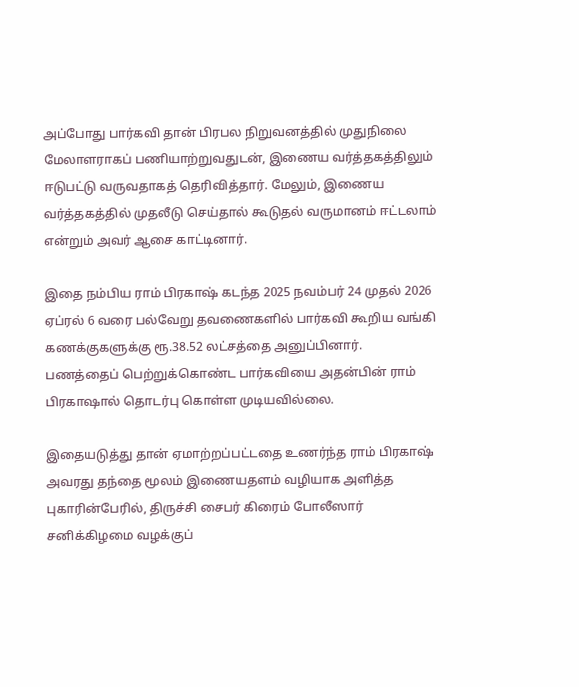அப்போது பார்கவி தான் பிரபல நிறுவனத்தில் முதுநிலை மேலாளராகப் பணியாற்றுவதுடன், இணைய வர்த்தகத்திலும் ஈடுபட்டு வருவதாகத் தெரிவித்தார். மேலும், இணைய வர்த்தகத்தில் முதலீடு செய்தால் கூடுதல் வருமானம் ஈட்டலாம் என்றும் அவர் ஆசை காட்டினார்.

இதை நம்பிய ராம் பிரகாஷ் கடந்த 2025 நவம்பர் 24 முதல் 2026 ஏப்ரல் 6 வரை பல்வேறு தவணைகளில் பார்கவி கூறிய வங்கி கணக்குகளுக்கு ரூ.38.52 லட்சத்தை அனுப்பினார். பணத்தைப் பெற்றுக்கொண்ட பார்கவியை அதன்பின் ராம் பிரகாஷால் தொடர்பு கொள்ள முடியவில்லை.

இதையடுத்து தான் ஏமாற்றப்பட்டதை உணர்ந்த ராம் பிரகாஷ் அவரது தந்தை மூலம் இணையதளம் வழியாக அளித்த புகாரின்பேரில், திருச்சி சைபர் கிரைம் போலீஸார் சனிக்கிழமை வழக்குப்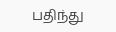பதிந்து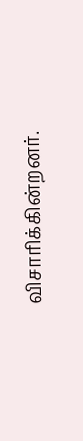விசாரிக்கின்றனர்.